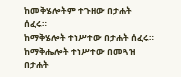ከመቅሄሎትም ተጉዘው በታሐት ሰፈሩ።
ከማቅሄሎት ተነሥተው በታሐት ሰፈሩ።
ከማቅሔሎት ተነሥተው በመጓዝ በታሐት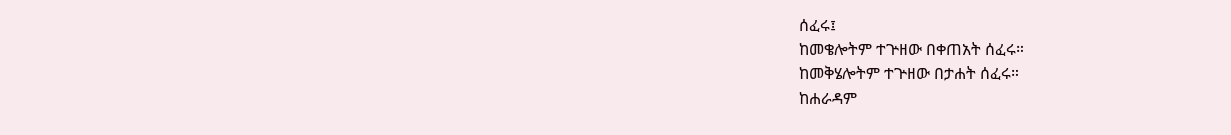ሰፈሩ፤
ከመቄሎትም ተጕዘው በቀጠአት ሰፈሩ።
ከመቅሄሎትም ተጕዘው በታሐት ሰፈሩ።
ከሐራዳም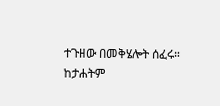ተጉዘው በመቅሄሎት ሰፈሩ።
ከታሐትም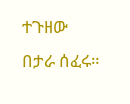ተጉዘው በታራ ሰፈሩ።